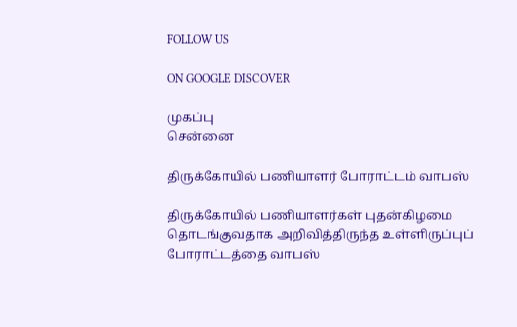FOLLOW US

ON GOOGLE DISCOVER

முகப்பு
சென்னை

திருக்கோயில் பணியாளர் போராட்டம் வாபஸ்

திருக்கோயில் பணியாளர்கள் புதன்கிழமை தொடங்குவதாக அறிவித்திருந்த உள்ளிருப்புப் போராட்டத்தை வாபஸ்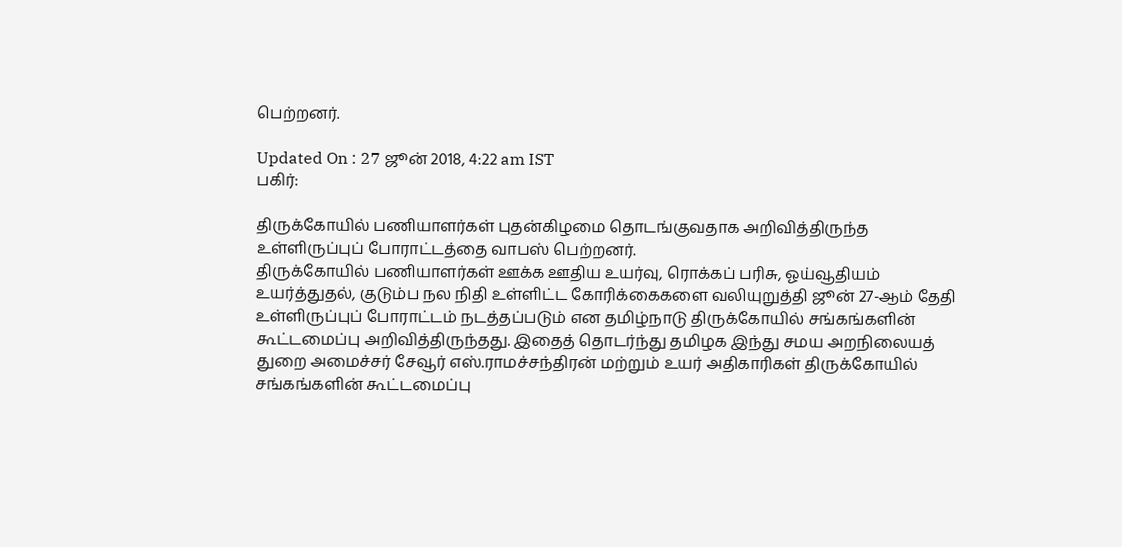பெற்றனர்.

Updated On : 27 ஜூன் 2018, 4:22 am IST
பகிர்:

திருக்கோயில் பணியாளர்கள் புதன்கிழமை தொடங்குவதாக அறிவித்திருந்த உள்ளிருப்புப் போராட்டத்தை வாபஸ் பெற்றனர்.
திருக்கோயில் பணியாளர்கள் ஊக்க ஊதிய உயர்வு, ரொக்கப் பரிசு, ஓய்வூதியம் உயர்த்துதல், குடும்ப நல நிதி உள்ளிட்ட கோரிக்கைகளை வலியுறுத்தி ஜூன் 27-ஆம் தேதி உள்ளிருப்புப் போராட்டம் நடத்தப்படும் என தமிழ்நாடு திருக்கோயில் சங்கங்களின் கூட்டமைப்பு அறிவித்திருந்தது. இதைத் தொடர்ந்து தமிழக இந்து சமய அறநிலையத் துறை அமைச்சர் சேவூர் எஸ்.ராமச்சந்திரன் மற்றும் உயர் அதிகாரிகள் திருக்கோயில் சங்கங்களின் கூட்டமைப்பு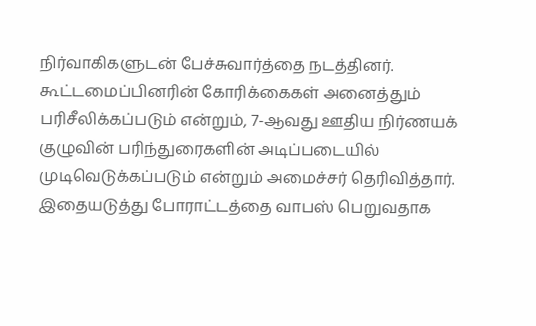நிர்வாகிகளுடன் பேச்சுவார்த்தை நடத்தினர்.
கூட்டமைப்பினரின் கோரிக்கைகள் அனைத்தும் பரிசீலிக்கப்படும் என்றும், 7-ஆவது ஊதிய நிர்ணயக் குழுவின் பரிந்துரைகளின் அடிப்படையில் முடிவெடுக்கப்படும் என்றும் அமைச்சர் தெரிவித்தார். இதையடுத்து போராட்டத்தை வாபஸ் பெறுவதாக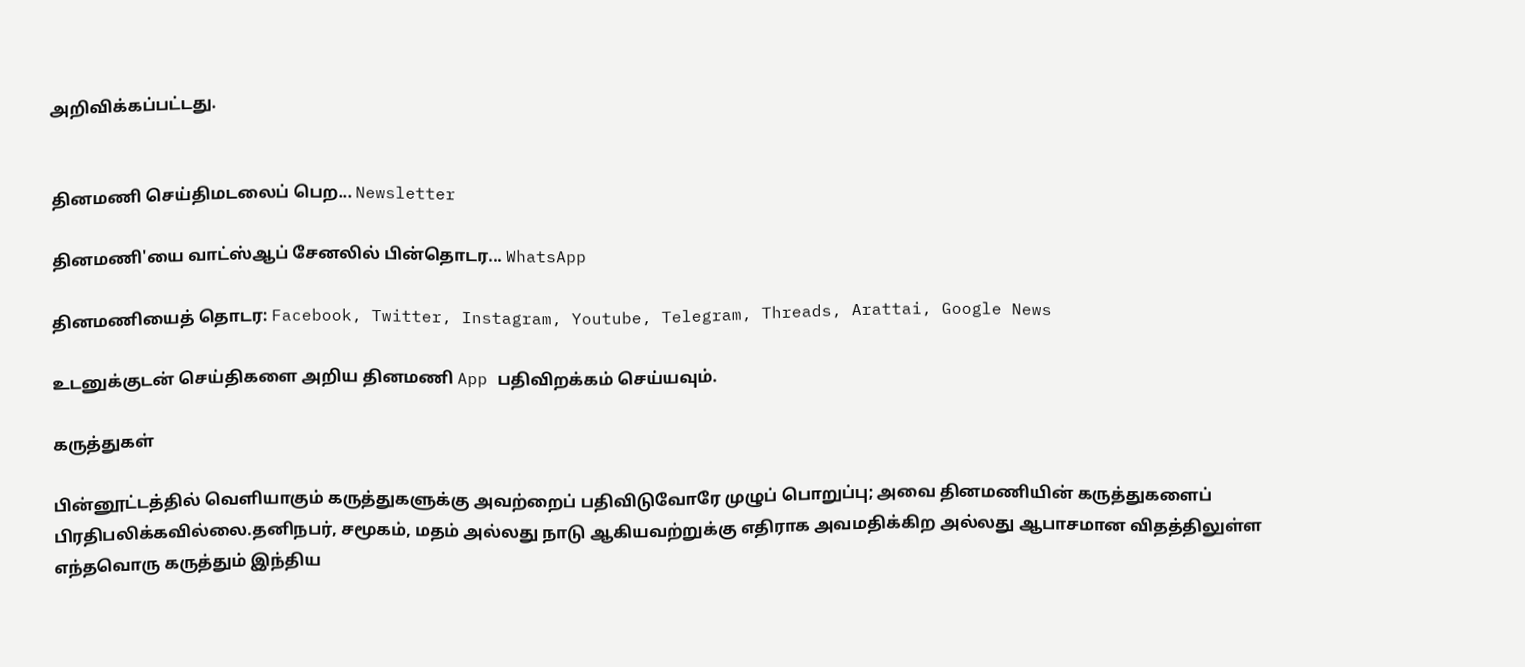அறிவிக்கப்பட்டது.


தினமணி செய்திமடலைப் பெற... Newsletter

தினமணி'யை வாட்ஸ்ஆப் சேனலில் பின்தொடர... WhatsApp

தினமணியைத் தொடர: Facebook, Twitter, Instagram, Youtube, Telegram, Threads, Arattai, Google News

உடனுக்குடன் செய்திகளை அறிய தினமணி App பதிவிறக்கம் செய்யவும்.

கருத்துகள்

பின்னூட்டத்தில் வெளியாகும் கருத்துகளுக்கு அவற்றைப் பதிவிடுவோரே முழுப் பொறுப்பு; அவை தினமணியின் கருத்துகளைப் பிரதிபலிக்கவில்லை.தனிநபர், சமூகம், மதம் அல்லது நாடு ஆகியவற்றுக்கு எதிராக அவமதிக்கிற அல்லது ஆபாசமான விதத்திலுள்ள எந்தவொரு கருத்தும் இந்திய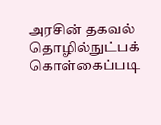அரசின் தகவல் தொழில்நுட்பக் கொள்கைப்படி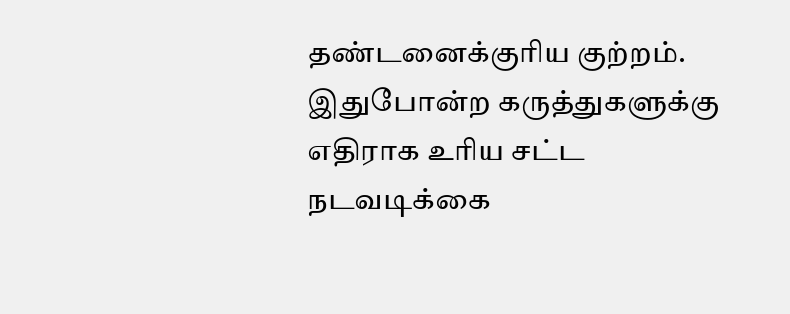தண்டனைக்குரிய குற்றம். இதுபோன்ற கருத்துகளுக்கு எதிராக உரிய சட்ட நடவடிக்கை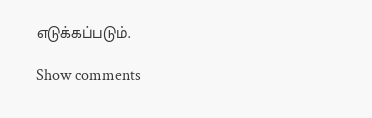எடுக்கப்படும்.

Show comments